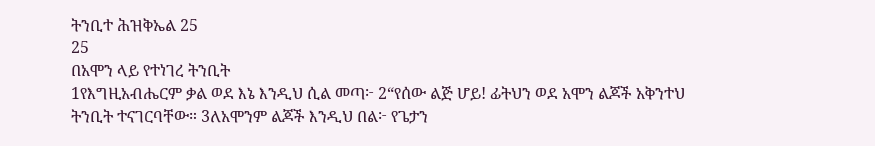ትንቢተ ሕዝቅኤል 25
25
በአሞን ላይ የተነገረ ትንቢት
1የእግዚአብሔርም ቃል ወደ እኔ እንዲህ ሲል መጣ፦ 2“የሰው ልጅ ሆይ! ፊትህን ወደ አሞን ልጆች አቅንተህ ትንቢት ተናገርባቸው። 3ለአሞንም ልጆች እንዲህ በል፦ የጌታን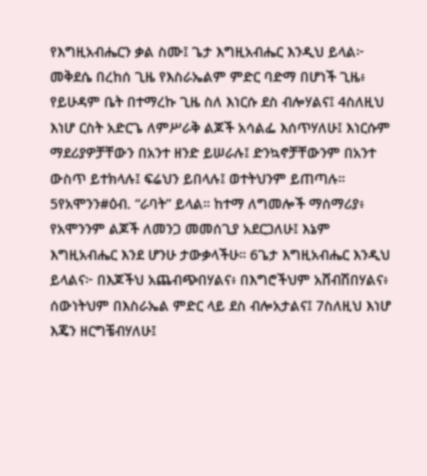የእግዚአብሔርን ቃል ስሙ፤ ጌታ እግዚአብሔር እንዲህ ይላል፦ መቅደሴ በረከሰ ጊዜ የእስራኤልም ምድር ባድማ በሆነች ጊዜ፥ የይሁዳም ቤት በተማረኩ ጊዜ ስለ እነርሱ ደስ ብሎሃልና፤ 4ስለዚህ እነሆ ርስት አድርጌ ለምሥራቅ ልጆች አሳልፌ እሰጥሃለሁ፤ እነርሱም ማደሪያዎቻቸውን በአንተ ዘንድ ይሠራሉ፤ ድንኳኖቻቸውንም በአንተ ውስጥ ይተክላሉ፤ ፍሬህን ይበላሉ፤ ወተትህንም ይጠጣሉ። 5የአሞንን#ዕብ. “ራባት” ይላል። ከተማ ለግመሎች ማሰማሪያ፥ የአሞንንም ልጆች ለመንጋ መመሰጊያ አደርጋለሁ፤ እኔም እግዚአብሔር እንደ ሆንሁ ታውቃላችሁ። 6ጌታ እግዚአብሔር እንዲህ ይላልና፦ በእጆችህ አጨብጭበሃልና፥ በእግሮችህም አሸብሽበሃልና፥ ሰውነትህም በእስራኤል ምድር ላይ ደስ ብሎአታልና፤ 7ስለዚህ እነሆ እጄን ዘርግቼብሃለሁ፤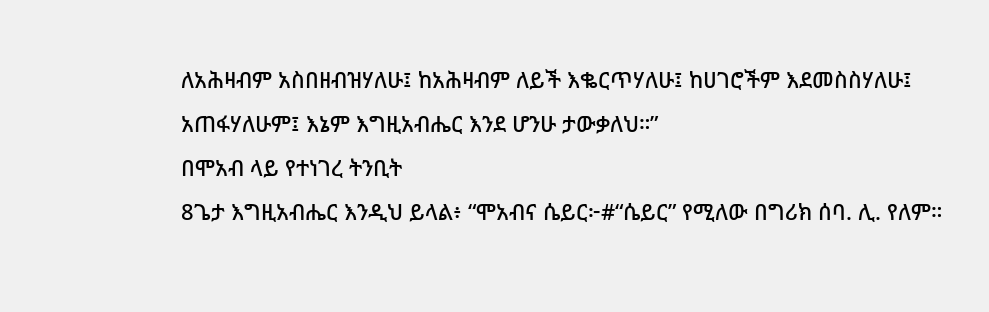ለአሕዛብም አስበዘብዝሃለሁ፤ ከአሕዛብም ለይች እቈርጥሃለሁ፤ ከሀገሮችም እደመስስሃለሁ፤ አጠፋሃለሁም፤ እኔም እግዚአብሔር እንደ ሆንሁ ታውቃለህ።”
በሞአብ ላይ የተነገረ ትንቢት
8ጌታ እግዚአብሔር እንዲህ ይላል፥ “ሞአብና ሴይር፦#“ሴይር” የሚለው በግሪክ ሰባ. ሊ. የለም።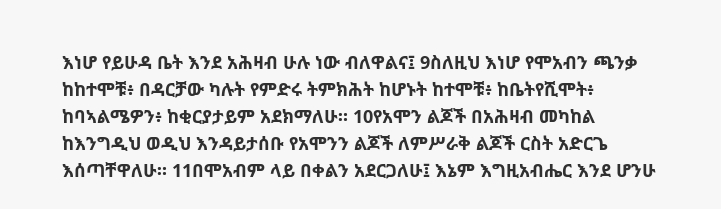እነሆ የይሁዳ ቤት እንደ አሕዛብ ሁሉ ነው ብለዋልና፤ 9ስለዚህ እነሆ የሞአብን ጫንቃ ከከተሞቹ፥ በዳርቻው ካሉት የምድሩ ትምክሕት ከሆኑት ከተሞቹ፥ ከቤትየሺሞት፥ ከባኣልሜዎን፥ ከቂርያታይም አደክማለሁ። 10የአሞን ልጆች በአሕዛብ መካከል ከእንግዲህ ወዲህ እንዳይታሰቡ የአሞንን ልጆች ለምሥራቅ ልጆች ርስት አድርጌ እሰጣቸዋለሁ። 11በሞአብም ላይ በቀልን አደርጋለሁ፤ እኔም እግዚአብሔር እንደ ሆንሁ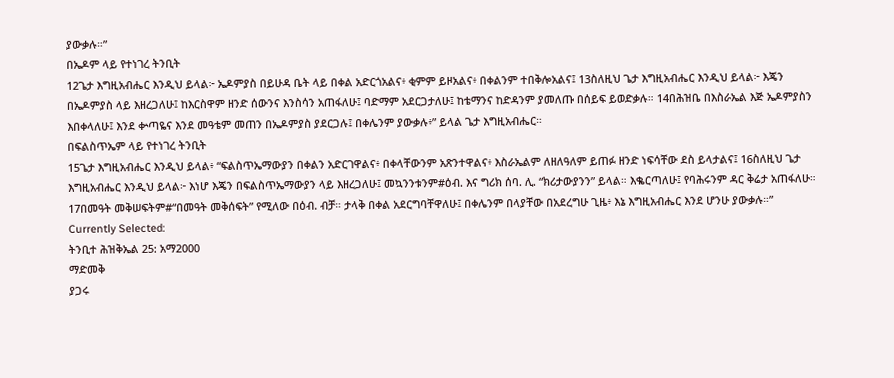ያውቃሉ።”
በኤዶም ላይ የተነገረ ትንቢት
12ጌታ እግዚአብሔር እንዲህ ይላል፦ ኤዶምያስ በይሁዳ ቤት ላይ በቀል አድርጎአልና፥ ቂምም ይዞአልና፥ በቀልንም ተበቅሎአልና፤ 13ስለዚህ ጌታ እግዚአብሔር እንዲህ ይላል፦ እጄን በኤዶምያስ ላይ እዘረጋለሁ፤ ከእርስዋም ዘንድ ሰውንና እንስሳን አጠፋለሁ፤ ባድማም አደርጋታለሁ፤ ከቴማንና ከድዳንም ያመለጡ በሰይፍ ይወድቃሉ። 14በሕዝቤ በእስራኤል እጅ ኤዶምያስን እበቀላለሁ፤ እንደ ቍጣዬና እንደ መዓቴም መጠን በኤዶምያስ ያደርጋሉ፤ በቀሌንም ያውቃሉ፥” ይላል ጌታ እግዚአብሔር።
በፍልስጥኤም ላይ የተነገረ ትንቢት
15ጌታ እግዚአብሔር እንዲህ ይላል፥ “ፍልስጥኤማውያን በቀልን አድርገዋልና፥ በቀላቸውንም አጽንተዋልና፥ እስራኤልም ለዘለዓለም ይጠፉ ዘንድ ነፍሳቸው ደስ ይላታልና፤ 16ስለዚህ ጌታ እግዚአብሔር እንዲህ ይላል፦ እነሆ እጄን በፍልስጥኤማውያን ላይ እዘረጋለሁ፤ መኳንንቱንም#ዕብ. እና ግሪክ ሰባ. ሊ. “ክሪታውያንን” ይላል። እቈርጣለሁ፤ የባሕሩንም ዳር ቅሬታ አጠፋለሁ። 17በመዓት መቅሠፍትም#“በመዓት መቅሰፍት” የሚለው በዕብ. ብቻ። ታላቅ በቀል አደርግባቸዋለሁ፤ በቀሌንም በላያቸው በአደረግሁ ጊዜ፥ እኔ እግዚአብሔር እንደ ሆንሁ ያውቃሉ።”
Currently Selected:
ትንቢተ ሕዝቅኤል 25: አማ2000
ማድመቅ
ያጋሩ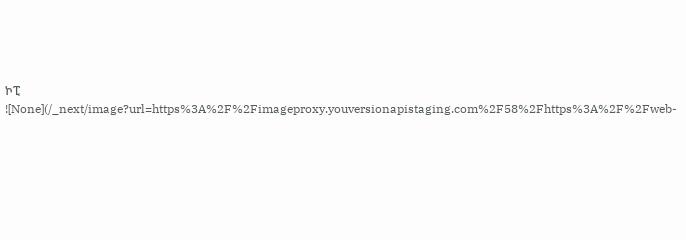ኮፒ
![None](/_next/image?url=https%3A%2F%2Fimageproxy.youversionapistaging.com%2F58%2Fhttps%3A%2F%2Fweb-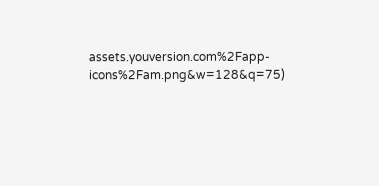assets.youversion.com%2Fapp-icons%2Fam.png&w=128&q=75)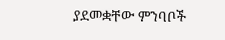ያደመቋቸው ምንባቦች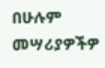በሁሉም መሣሪያዎችዎ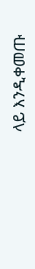ላይ እንዲቀመጡ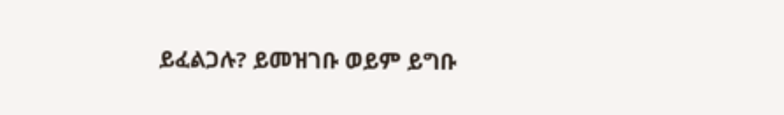ይፈልጋሉ? ይመዝገቡ ወይም ይግቡ